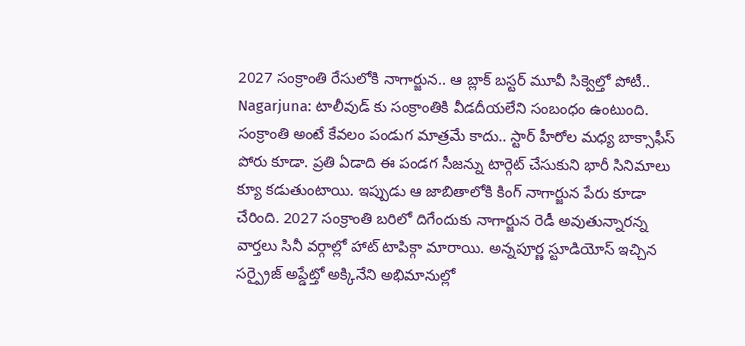2027 సంక్రాంతి రేసులోకి నాగార్జున.. ఆ బ్లాక్ బస్టర్ మూవీ సిక్వెల్తో పోటీ..
Nagarjuna: టాలీవుడ్ కు సంక్రాంతికి వీడదీయలేని సంబంధం ఉంటుంది. సంక్రాంతి అంటే కేవలం పండుగ మాత్రమే కాదు.. స్టార్ హీరోల మధ్య బాక్సాఫీస్ పోరు కూడా. ప్రతి ఏడాది ఈ పండగ సీజన్ను టార్గెట్ చేసుకుని భారీ సినిమాలు క్యూ కడుతుంటాయి. ఇప్పుడు ఆ జాబితాలోకి కింగ్ నాగార్జున పేరు కూడా చేరింది. 2027 సంక్రాంతి బరిలో దిగేందుకు నాగార్జున రెడీ అవుతున్నారన్న వార్తలు సినీ వర్గాల్లో హాట్ టాపిక్గా మారాయి. అన్నపూర్ణ స్టూడియోస్ ఇచ్చిన సర్ప్రైజ్ అప్డేట్తో అక్కినేని అభిమానుల్లో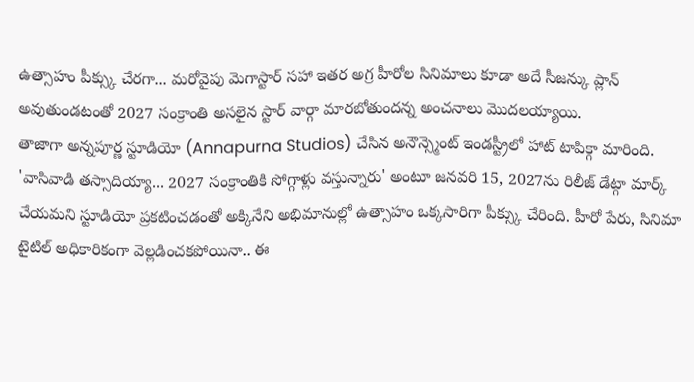ఉత్సాహం పీక్స్కు చేరగా... మరోవైపు మెగాస్టార్ సహా ఇతర అగ్ర హీరోల సినిమాలు కూడా అదే సీజన్కు ప్లాన్ అవుతుండటంతో 2027 సంక్రాంతి అసలైన స్టార్ వార్గా మారబోతుందన్న అంచనాలు మొదలయ్యాయి.
తాజాగా అన్నపూర్ణ స్టూడియో (Annapurna Studios) చేసిన అనౌన్స్మెంట్ ఇండస్ట్రీలో హాట్ టాపిక్గా మారింది. 'వాసివాడి తస్సాదియ్యా... 2027 సంక్రాంతికి సోగ్గాళ్లు వస్తున్నారు' అంటూ జనవరి 15, 2027ను రిలీజ్ డేట్గా మార్క్ చేయమని స్టూడియో ప్రకటించడంతో అక్కినేని అభిమానుల్లో ఉత్సాహం ఒక్కసారిగా పీక్స్కు చేరింది. హీరో పేరు, సినిమా టైటిల్ అధికారికంగా వెల్లడించకపోయినా.. ఈ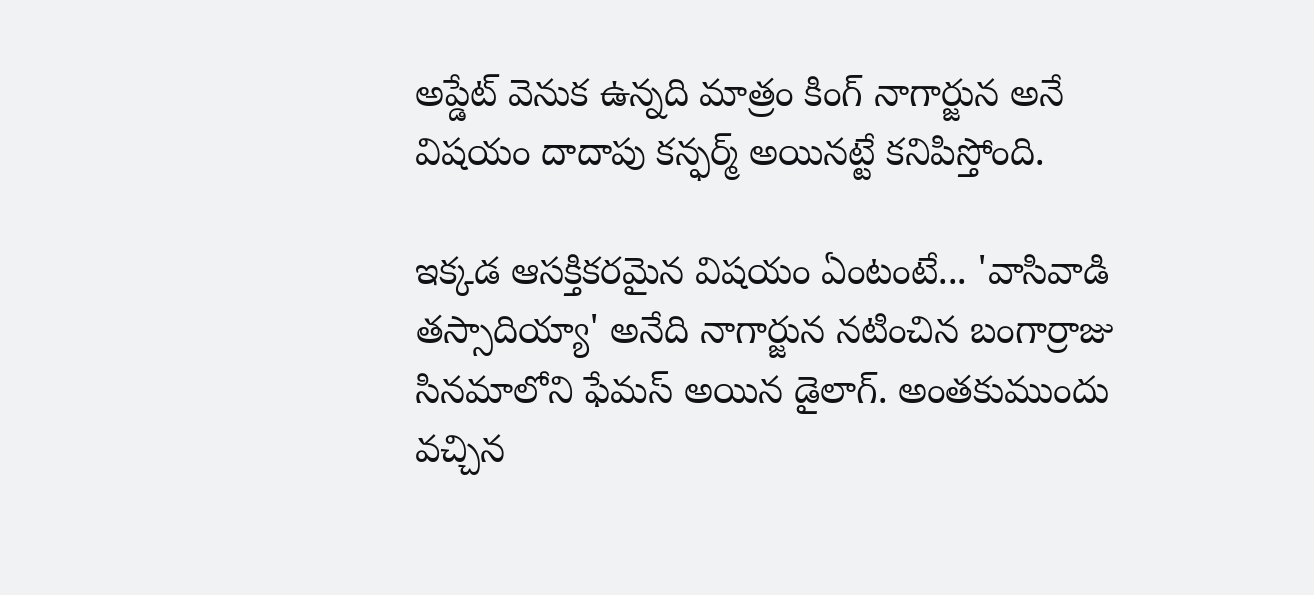అప్డేట్ వెనుక ఉన్నది మాత్రం కింగ్ నాగార్జున అనే విషయం దాదాపు కన్ఫర్మ్ అయినట్టే కనిపిస్తోంది.

ఇక్కడ ఆసక్తికరమైన విషయం ఏంటంటే... 'వాసివాడి తస్సాదియ్యా' అనేది నాగార్జున నటించిన బంగార్రాజు సినమాలోని ఫేమస్ అయిన డైలాగ్. అంతకుముందు వచ్చిన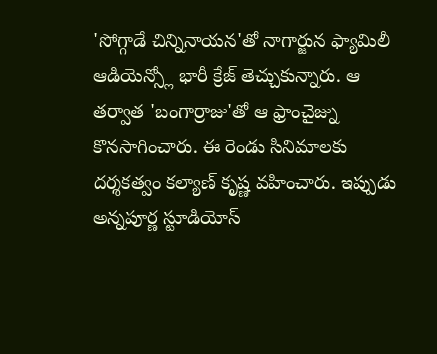'సోగ్గాడే చిన్నినాయన'తో నాగార్జున ఫ్యామిలీ ఆడియెన్స్లో భారీ క్రేజ్ తెచ్చుకున్నారు. ఆ తర్వాత 'బంగార్రాజు'తో ఆ ఫ్రాంచైజ్ను కొనసాగించారు. ఈ రెండు సినిమాలకు దర్శకత్వం కల్యాణ్ కృష్ణ వహించారు. ఇప్పుడు అన్నపూర్ణ స్టూడియోస్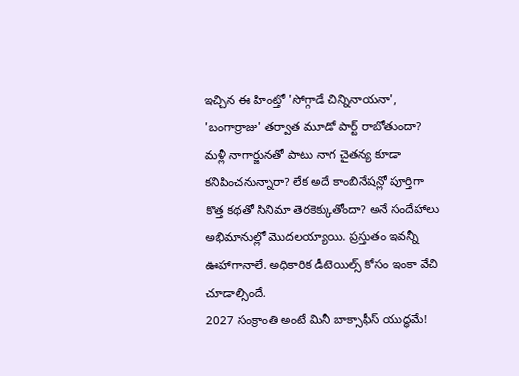ఇచ్చిన ఈ హింట్తో 'సోగ్గాడే చిన్నినాయనా', 'బంగార్రాజు' తర్వాత మూడో పార్ట్ రాబోతుందా? మళ్లీ నాగార్జునతో పాటు నాగ చైతన్య కూడా కనిపించనున్నారా? లేక అదే కాంబినేషన్లో పూర్తిగా కొత్త కథతో సినిమా తెరకెక్కుతోందా? అనే సందేహాలు అభిమానుల్లో మొదలయ్యాయి. ప్రస్తుతం ఇవన్నీ ఊహాగానాలే. అధికారిక డీటెయిల్స్ కోసం ఇంకా వేచి చూడాల్సిందే.
2027 సంక్రాంతి అంటే మినీ బాక్సాఫీస్ యుద్ధమే!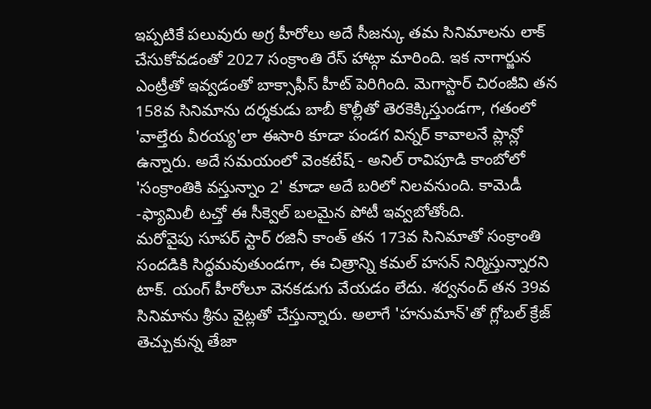ఇప్పటికే పలువురు అగ్ర హీరోలు అదే సీజన్కు తమ సినిమాలను లాక్ చేసుకోవడంతో 2027 సంక్రాంతి రేస్ హాట్గా మారింది. ఇక నాగార్జున ఎంట్రీతో ఇవ్వడంతో బాక్సాఫీస్ హీట్ పెరిగింది. మెగాస్టార్ చిరంజీవి తన 158వ సినిమాను దర్శకుడు బాబీ కొల్లీతో తెరకెక్కిస్తుండగా, గతంలో 'వాల్తేరు వీరయ్య'లా ఈసారి కూడా పండగ విన్నర్ కావాలనే ప్లాన్లో ఉన్నారు. అదే సమయంలో వెంకటేష్ - అనిల్ రావిపూడి కాంబోలో 'సంక్రాంతికి వస్తున్నాం 2' కూడా అదే బరిలో నిలవనుంది. కామెడీ -ఫ్యామిలీ టచ్తో ఈ సీక్వెల్ బలమైన పోటీ ఇవ్వబోతోంది.
మరోవైపు సూపర్ స్టార్ రజినీ కాంత్ తన 173వ సినిమాతో సంక్రాంతి సందడికి సిద్ధమవుతుండగా, ఈ చిత్రాన్ని కమల్ హసన్ నిర్మిస్తున్నారని టాక్. యంగ్ హీరోలూ వెనకడుగు వేయడం లేదు. శర్వనంద్ తన 39వ సినిమాను శ్రీను వైట్లతో చేస్తున్నారు. అలాగే 'హనుమాన్'తో గ్లోబల్ క్రేజ్ తెచ్చుకున్న తేజా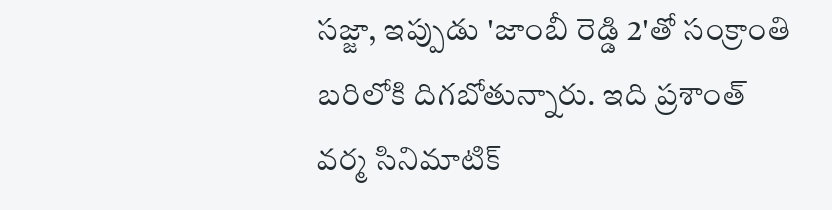సజ్జా, ఇప్పుడు 'జాంబీ రెడ్డి 2'తో సంక్రాంతి బరిలోకి దిగబోతున్నారు. ఇది ప్రశాంత్ వర్మ సినిమాటిక్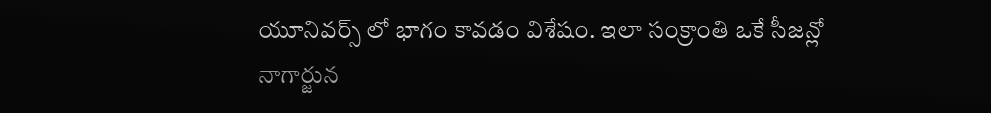యూనివర్స్ లో భాగం కావడం విశేషం. ఇలా సంక్రాంతి ఒకే సీజన్లో నాగార్జున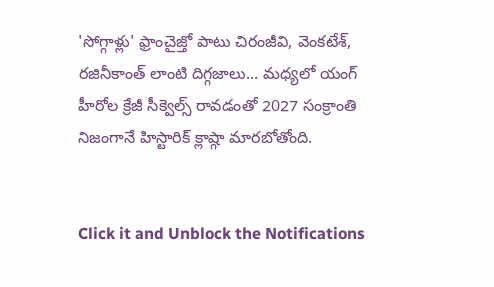'సోగ్గాళ్లు' ఫ్రాంచైజ్తో పాటు చిరంజీవి, వెంకటేశ్, రజినీకాంత్ లాంటి దిగ్గజాలు... మధ్యలో యంగ్ హీరోల క్రేజీ సీక్వెల్స్ రావడంతో 2027 సంక్రాంతి నిజంగానే హిస్టారిక్ క్లాష్గా మారబోతోంది.


Click it and Unblock the Notifications